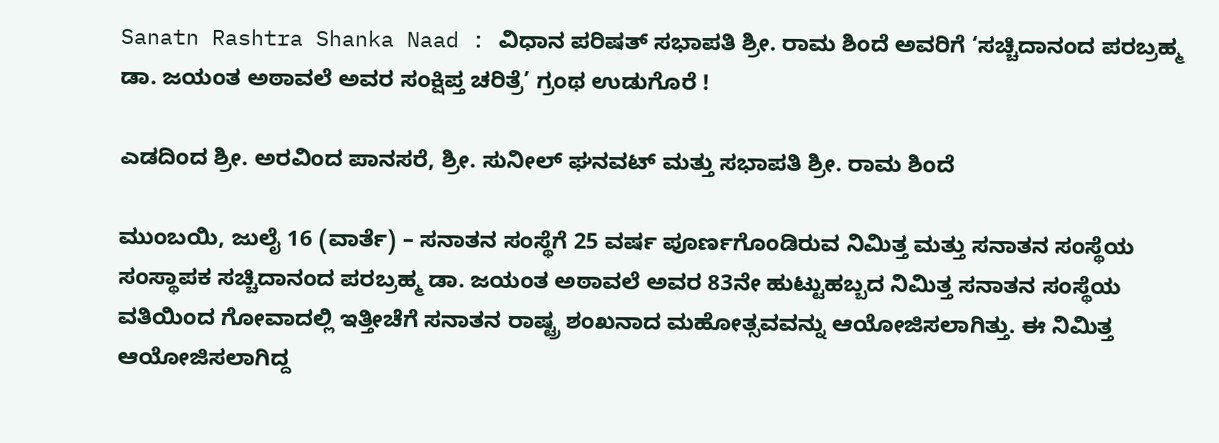Sanatn Rashtra Shanka Naad : ವಿಧಾನ ಪರಿಷತ್ ಸಭಾಪತಿ ಶ್ರೀ. ರಾಮ ಶಿಂದೆ ಅವರಿಗೆ ‘ಸಚ್ಚಿದಾನಂದ ಪರಬ್ರಹ್ಮ ಡಾ. ಜಯಂತ ಅಠಾವಲೆ ಅವರ ಸಂಕ್ಷಿಪ್ತ ಚರಿತ್ರೆ’ ಗ್ರಂಥ ಉಡುಗೊರೆ !

ಎಡದಿಂದ ಶ್ರೀ. ಅರವಿಂದ ಪಾನಸರೆ, ಶ್ರೀ. ಸುನೀಲ್ ಘನವಟ್ ಮತ್ತು ಸಭಾಪತಿ ಶ್ರೀ. ರಾಮ ಶಿಂದೆ

ಮುಂಬಯಿ, ಜುಲೈ 16 (ವಾರ್ತೆ) – ಸನಾತನ ಸಂಸ್ಥೆಗೆ 25 ವರ್ಷ ಪೂರ್ಣಗೊಂಡಿರುವ ನಿಮಿತ್ತ ಮತ್ತು ಸನಾತನ ಸಂಸ್ಥೆಯ ಸಂಸ್ಥಾಪಕ ಸಚ್ಚಿದಾನಂದ ಪರಬ್ರಹ್ಮ ಡಾ. ಜಯಂತ ಅಠಾವಲೆ ಅವರ 83ನೇ ಹುಟ್ಟುಹಬ್ಬದ ನಿಮಿತ್ತ ಸನಾತನ ಸಂಸ್ಥೆಯ ವತಿಯಿಂದ ಗೋವಾದಲ್ಲಿ ಇತ್ತೀಚೆಗೆ ಸನಾತನ ರಾಷ್ಟ್ರ ಶಂಖನಾದ ಮಹೋತ್ಸವವನ್ನು ಆಯೋಜಿಸಲಾಗಿತ್ತು. ಈ ನಿಮಿತ್ತ ಆಯೋಜಿಸಲಾಗಿದ್ದ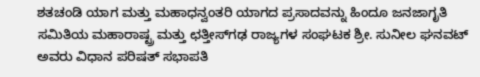ಶತಚಂಡಿ ಯಾಗ ಮತ್ತು ಮಹಾಧನ್ವಂತರಿ ಯಾಗದ ಪ್ರಸಾದವನ್ನು ಹಿಂದೂ ಜನಜಾಗೃತಿ ಸಮಿತಿಯ ಮಹಾರಾಷ್ಟ್ರ ಮತ್ತು ಛತ್ತೀಸ್‌ಗಢ ರಾಜ್ಯಗಳ ಸಂಘಟಕ ಶ್ರೀ. ಸುನೀಲ ಘನವಟ್ ಅವರು ವಿಧಾನ ಪರಿಷತ್ ಸಭಾಪತಿ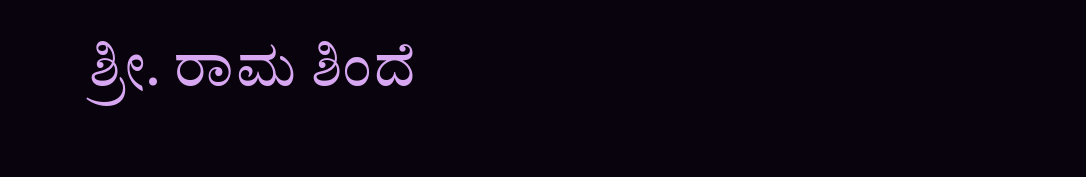ಶ್ರೀ. ರಾಮ ಶಿಂದೆ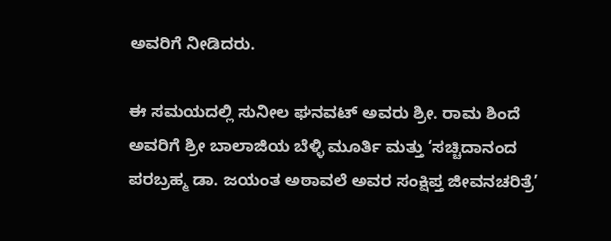ಅವರಿಗೆ ನೀಡಿದರು.

ಈ ಸಮಯದಲ್ಲಿ ಸುನೀಲ ಘನವಟ್ ಅವರು ಶ್ರೀ. ರಾಮ ಶಿಂದೆ ಅವರಿಗೆ ಶ್ರೀ ಬಾಲಾಜಿಯ ಬೆಳ್ಳಿ ಮೂರ್ತಿ ಮತ್ತು ‘ಸಚ್ಚಿದಾನಂದ ಪರಬ್ರಹ್ಮ ಡಾ. ಜಯಂತ ಅಠಾವಲೆ ಅವರ ಸಂಕ್ಷಿಪ್ತ ಜೀವನಚರಿತ್ರೆ’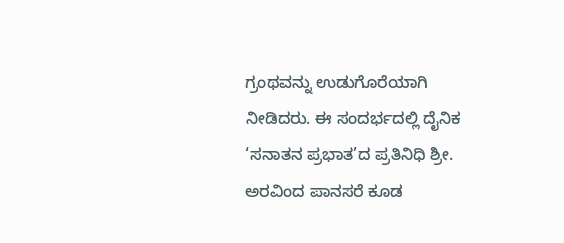ಗ್ರಂಥವನ್ನು ಉಡುಗೊರೆಯಾಗಿ ನೀಡಿದರು. ಈ ಸಂದರ್ಭದಲ್ಲಿ ದೈನಿಕ ‘ಸನಾತನ ಪ್ರಭಾತ’ದ ಪ್ರತಿನಿಧಿ ಶ್ರೀ. ಅರವಿಂದ ಪಾನಸರೆ ಕೂಡ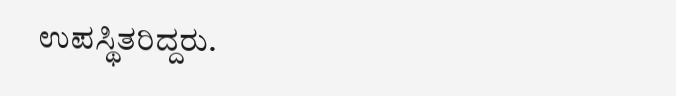ಉಪಸ್ಥಿತರಿದ್ದರು.